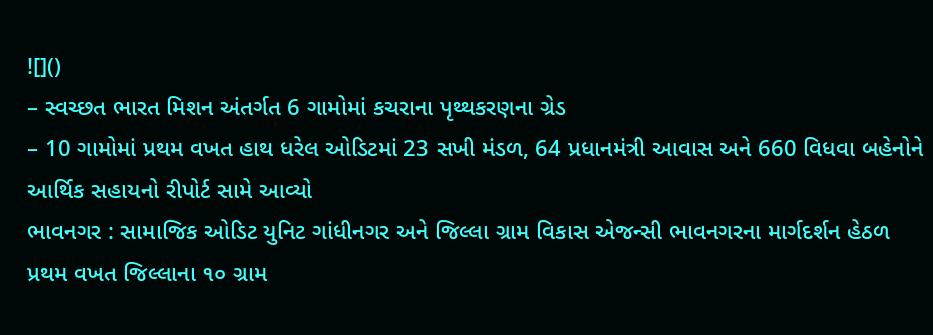![]()
– સ્વચ્છત ભારત મિશન અંતર્ગત 6 ગામોમાં કચરાના પૃથ્થકરણના ગ્રેડ
– 10 ગામોમાં પ્રથમ વખત હાથ ધરેલ ઓડિટમાં 23 સખી મંડળ, 64 પ્રધાનમંત્રી આવાસ અને 660 વિધવા બહેનોને આર્થિક સહાયનો રીપોર્ટ સામે આવ્યો
ભાવનગર : સામાજિક ઓડિટ યુનિટ ગાંધીનગર અને જિલ્લા ગ્રામ વિકાસ એજન્સી ભાવનગરના માર્ગદર્શન હેઠળ પ્રથમ વખત જિલ્લાના ૧૦ ગ્રામ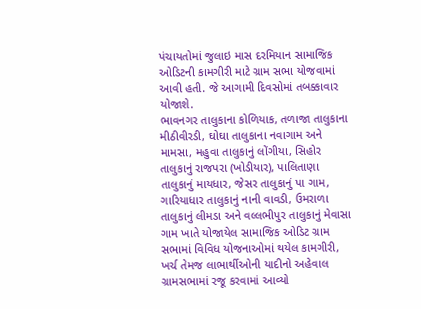પંચાયતોમાં જુલાઇ માસ દરમિયાન સામાજિક ઓડિટની કામગીરી માટે ગ્રામ સભા યોજવામાં આવી હતી. જે આગામી દિવસોમાં તબક્કાવાર યોજાશે.
ભાવનગર તાલુકાના કોળિયાક, તળાજા તાલુકાના મીઠીવીરડી, ઘોઘા તાલુકાના નવાગામ અને મામસા, મહુવા તાલુકાનું લોંગીયા, સિહોર તાલુકાનું રાજપરા (ખોડીયાર), પાલિતાણા તાલુકાનું માયધાર, જેસર તાલુકાનું પા ગામ, ગારિયાધાર તાલુકાનું નાની વાવડી, ઉમરાળા તાલુકાનું લીમડા અને વલ્લભીપુર તાલુકાનું મેવાસા ગામ ખાતે યોજાયેલ સામાજિક ઓડિટ ગ્રામ સભામાં વિવિધ યોજનાઓમાં થયેલ કામગીરી, ખર્ચ તેમજ લાભાર્થીઓની યાદીનો અહેવાલ ગ્રામસભામાં રજૂ કરવામાં આવ્યો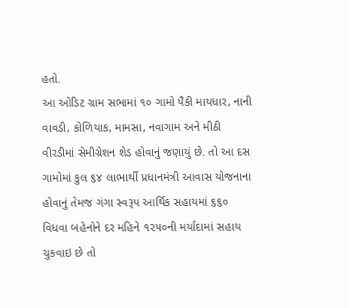હતો.
આ ઓડિટ ગ્રામ સભામાં ૧૦ ગામો પૈકી માયધાર, નાની વાવડી, કોળિયાક, મામસા, નવાગામ અને મીઠી વીરડીમાં સેમીગ્રેશન શેડ હોવાનું જણાયું છે. તો આ દસ ગામોમાં કુલ ૬૪ લાભાર્થી પ્રધાનમંત્રી આવાસ યોજનાના હોવાનું તેમજ ગંગા સ્વરૂપ આર્થિક સહાયમાં ૬૬૦ વિધવા બહેનોને દર મહિને ૧૨૫૦ની મર્યાદામાં સહાય ચુકવાઇ છે તો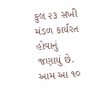કુલ ૨૩ સખી મંડળ કાર્યરત હોવાનું જણાયું છે. આમ આ ૧૦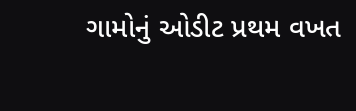ગામોનું ઓડીટ પ્રથમ વખત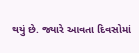થયું છે. જ્યારે આવતા દિવસોમાં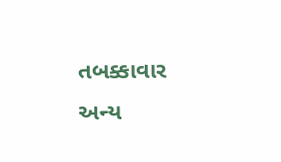તબક્કાવાર અન્ય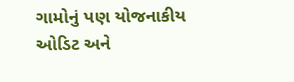ગામોનું પણ યોજનાકીય ઓડિટ અને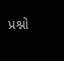પ્રશ્નો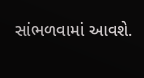સાંભળવામાં આવશે.